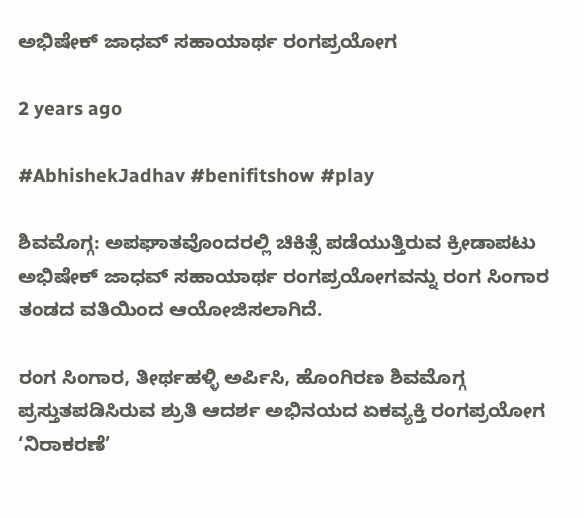ಅಭಿಷೇಕ್ ಜಾಧವ್ ಸಹಾಯಾರ್ಥ ರಂಗಪ್ರಯೋಗ

2 years ago

#AbhishekJadhav #benifitshow #play

ಶಿವಮೊಗ್ಗ: ಅಪಘಾತವೊಂದರಲ್ಲಿ ಚಿಕಿತ್ಸೆ ಪಡೆಯುತ್ತಿರುವ ಕ್ರೀಡಾಪಟು ಅಭಿಷೇಕ್ ಜಾಧವ್ ಸಹಾಯಾರ್ಥ ರಂಗಪ್ರಯೋಗವನ್ನು ರಂಗ ಸಿಂಗಾರ ತಂಡದ ವತಿಯಿಂದ ಆಯೋಜಿಸಲಾಗಿದೆ.

ರಂಗ ಸಿಂಗಾರ, ತೀರ್ಥಹಳ್ಳಿ ಅರ್ಪಿಸಿ, ಹೊಂಗಿರಣ ಶಿವಮೊಗ್ಗ ಪ್ರಸ್ತುತಪಡಿಸಿರುವ ಶ್ರುತಿ ಆದರ್ಶ ಅಭಿನಯದ ಏಕವ್ಯಕ್ತಿ ರಂಗಪ್ರಯೋಗ ‘ನಿರಾಕರಣೆ’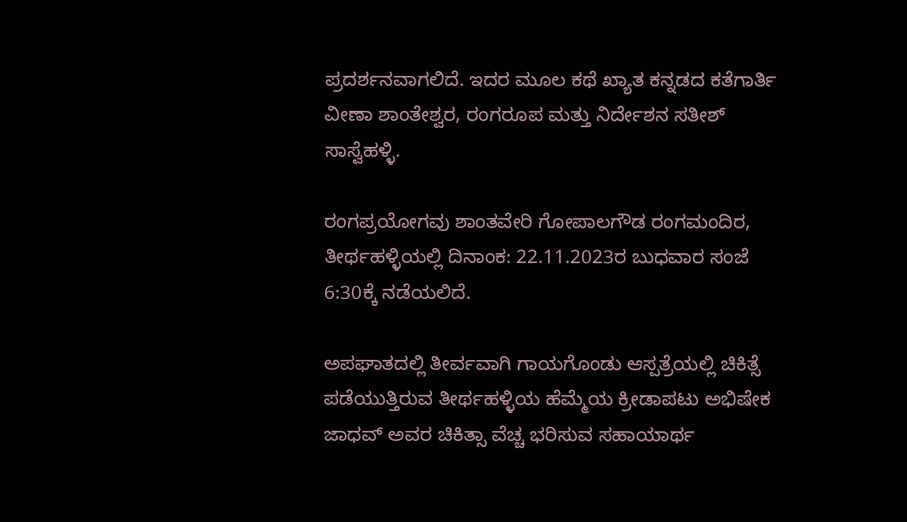ಪ್ರದರ್ಶನವಾಗಲಿದೆ. ಇದರ ಮೂಲ ಕಥೆ ಖ್ಯಾತ ಕನ್ನಡದ ಕತೆಗಾರ್ತಿ ವೀಣಾ ಶಾಂತೇಶ್ವರ, ರಂಗರೂಪ ಮತ್ತು ನಿರ್ದೇಶನ ಸತೀಶ್ ಸಾಸ್ವೆಹಳ್ಳಿ.

ರಂಗಪ್ರಯೋಗವು ಶಾಂತವೇರಿ ಗೋಪಾಲಗೌಡ ರಂಗಮಂದಿರ, ತೀರ್ಥಹಳ್ಳಿಯಲ್ಲಿ ದಿನಾಂಕ: 22.11.2023ರ ಬುಧವಾರ ಸಂಜೆ 6:30ಕ್ಕೆ ನಡೆಯಲಿದೆ.

ಅಪಘಾತದಲ್ಲಿ ತೀರ್ವವಾಗಿ ಗಾಯಗೊಂಡು ಆಸ್ಪತ್ರೆಯಲ್ಲಿ ಚಿಕಿತ್ಸೆ ಪಡೆಯುತ್ತಿರುವ ತೀರ್ಥಹಳ್ಳಿಯ ಹೆಮ್ಮೆಯ ಕ್ರೀಡಾಪಟು ಅಭಿಷೇಕ ಜಾಧವ್ ಅವರ ಚಿಕಿತ್ಸಾ ವೆಚ್ಚ ಭರಿಸುವ ಸಹಾಯಾರ್ಥ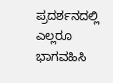ಪ್ರದರ್ಶನದಲ್ಲಿ ಎಲ್ಲರೂ ಭಾಗವಹಿಸಿ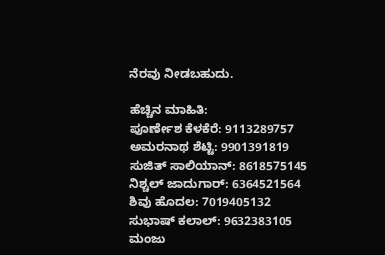ನೆರವು ನೀಡಬಹುದು.

ಹೆಚ್ಚಿನ ಮಾಹಿತಿ:
ಪೂರ್ಣೇಶ ಕೆಳಕೆರೆ: 9113289757
ಅಮರನಾಥ ಶೆಟ್ಟಿ: 9901391819
ಸುಜಿತ್ ಸಾಲಿಯಾನ್: 8618575145
ನಿಶ್ಚಲ್ ಜಾದುಗಾರ್: 6364521564
ಶಿವು ಹೊದಲ: 7019405132
ಸುಭಾಷ್ ಕಲಾಲ್: 9632383105
ಮಂಜು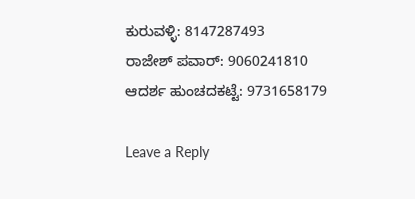ಕುರುವಳ್ಳಿ: 8147287493
ರಾಜೇಶ್ ಪವಾರ್: 9060241810
ಆದರ್ಶ ಹುಂಚದಕಟ್ಟೆ: 9731658179

Leave a Reply